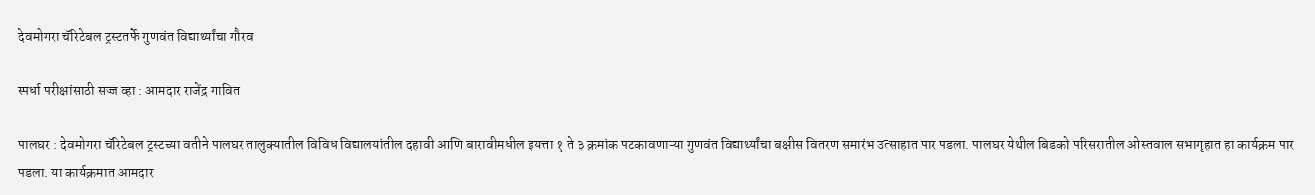देवमोगरा चॅरिटेबल ट्रस्टतर्फे गुणवंत विद्यार्थ्यांचा गौरव

स्पर्धा परीक्षांसाठी सज्ज व्हा : आमदार राजेंद्र गावित

पालघर : देवमोगरा चॅरिटेबल ट्रस्टच्या वतीने पालघर तालुक्यातील विविध विद्यालयांतील दहावी आणि बारावीमधील इयत्ता १ ते ३ क्रमांक पटकावणाऱ्या गुणवंत विद्यार्थ्यांचा बक्षीस वितरण समारंभ उत्साहात पार पडला. पालघर येथील बिडको परिसरातील ओस्तवाल सभागृहात हा कार्यक्रम पार पडला. या कार्यक्रमात आमदार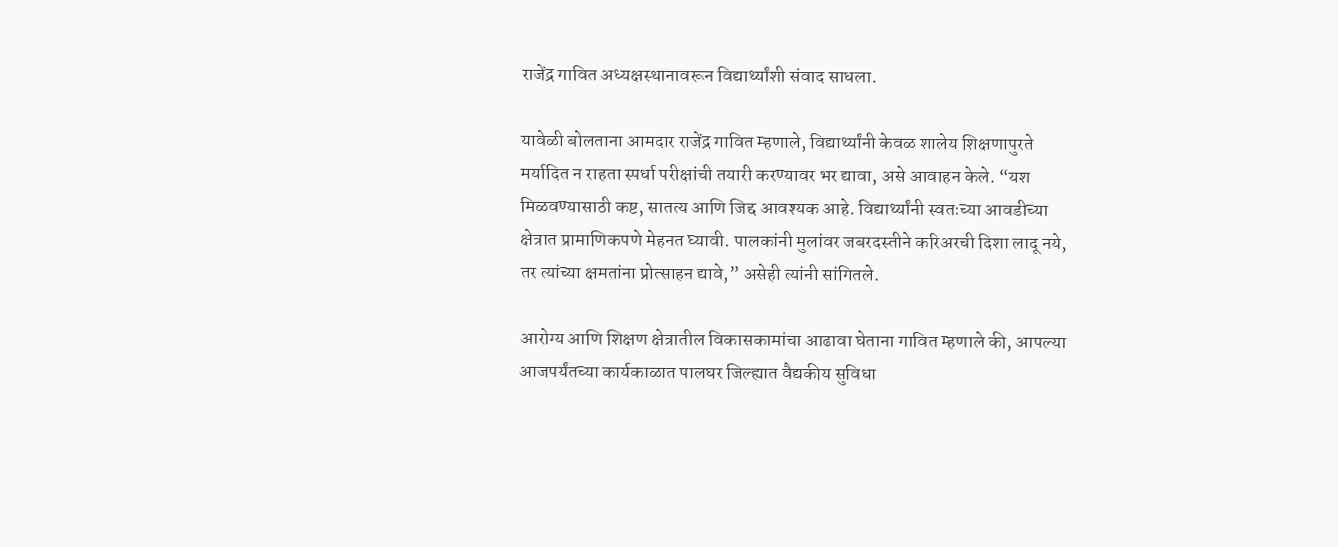राजेंद्र गावित अध्यक्षस्थानावरून विद्यार्थ्यांशी संवाद साधला.

यावेळी बोलताना आमदार राजेंद्र गावित म्हणाले, विद्यार्थ्यांनी केवळ शालेय शिक्षणापुरते मर्यादित न राहता स्पर्धा परीक्षांची तयारी करण्यावर भर द्यावा, असे आवाहन केले. “यश मिळवण्यासाठी कष्ट, सातत्य आणि जिद्द आवश्यक आहे. विद्यार्थ्यांनी स्वतःच्या आवडीच्या क्षेत्रात प्रामाणिकपणे मेहनत घ्यावी. पालकांनी मुलांवर जबरदस्तीने करिअरची दिशा लादू नये, तर त्यांच्या क्षमतांना प्रोत्साहन द्यावे,” असेही त्यांनी सांगितले.

आरोग्य आणि शिक्षण क्षेत्रातील विकासकामांचा आढावा घेताना गावित म्हणाले की, आपल्या आजपर्यंतच्या कार्यकाळात पालघर जिल्ह्यात वैद्यकीय सुविधा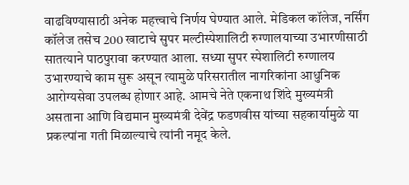वाढविण्यासाठी अनेक महत्त्वाचे निर्णय घेण्यात आले. मेडिकल कॉलेज, नर्सिंग कॉलेज तसेच 200 खाटाचे सुपर मल्टीस्पेशालिटी रुग्णालयाच्या उभारणीसाठी सातत्याने पाठपुरावा करण्यात आला. सध्या सुपर स्पेशालिटी रुग्णालय उभारण्याचे काम सुरू असून त्यामुळे परिसरातील नागरिकांना आधुनिक आरोग्यसेवा उपलब्ध होणार आहे. आमचे नेते एकनाथ शिंदे मुख्यमंत्री असताना आणि विद्यमान मुख्यमंत्री देवेंद्र फडणवीस यांच्या सहकार्यामुळे या प्रकल्पांना गती मिळाल्याचे त्यांनी नमूद केले.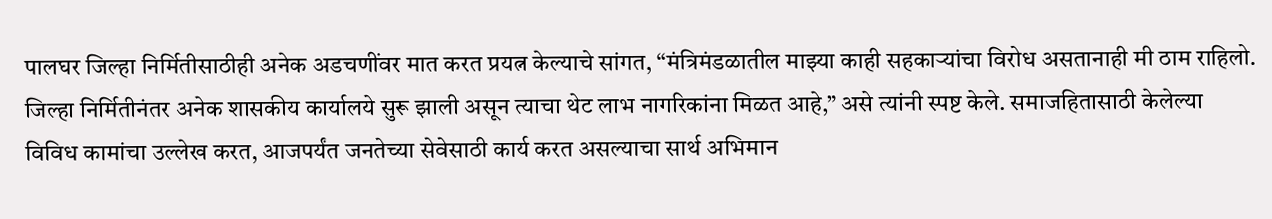पालघर जिल्हा निर्मितीसाठीही अनेक अडचणींवर मात करत प्रयत्न केल्याचे सांगत, “मंत्रिमंडळातील माझ्या काही सहकाऱ्यांचा विरोध असतानाही मी ठाम राहिलो. जिल्हा निर्मितीनंतर अनेक शासकीय कार्यालये सुरू झाली असून त्याचा थेट लाभ नागरिकांना मिळत आहे,” असे त्यांनी स्पष्ट केले. समाजहितासाठी केलेल्या विविध कामांचा उल्लेख करत, आजपर्यंत जनतेच्या सेवेसाठी कार्य करत असल्याचा सार्थ अभिमान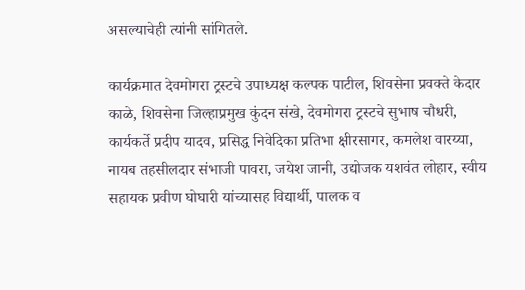असल्याचेही त्यांनी सांगितले.

कार्यक्रमात देवमोगरा ट्रस्टचे उपाध्यक्ष कल्पक पाटील, शिवसेना प्रवक्ते केदार काळे, शिवसेना जिल्हाप्रमुख कुंदन संखे, देवमोगरा ट्रस्टचे सुभाष चौधरी, कार्यकर्ते प्रदीप यादव, प्रसिद्ध निवेदिका प्रतिभा क्षीरसागर, कमलेश वारय्या, नायब तहसीलदार संभाजी पावरा, जयेश जानी, उद्योजक यशवंत लोहार, स्वीय सहायक प्रवीण घोघारी यांच्यासह विद्यार्थी, पालक व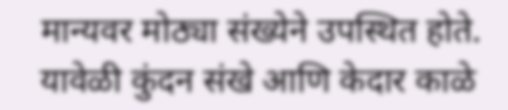मान्यवर मोठ्या संख्येने उपस्थित होते. यावेळी कुंदन संखे आणि केदार काळे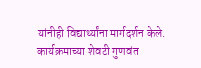यांनीही विद्यार्थ्यांना मार्गदर्शन केले. कार्यक्रमाच्या शेवटी गुणवंत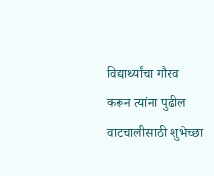विद्यार्थ्यांचा गौरव करून त्यांना पुढील वाटचालीसाठी शुभेच्छा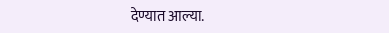देण्यात आल्या.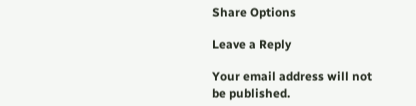Share Options

Leave a Reply

Your email address will not be published.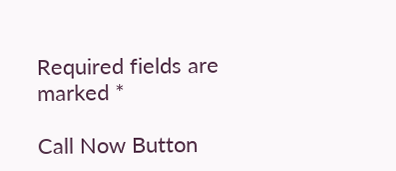Required fields are marked *

Call Now Button